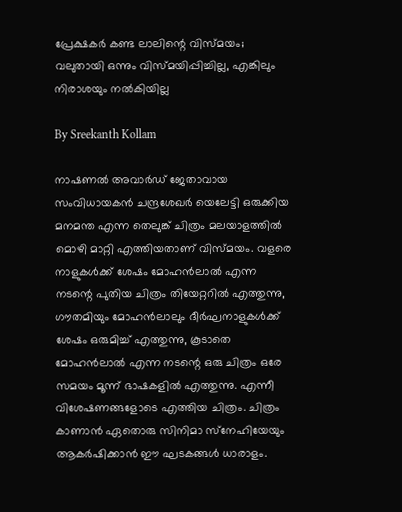പ്രേക്ഷകര്‍ കണ്ട ലാലിന്റെ വിസ്മയം; വലുതായി ഒന്നും വിസ്മയിപ്പിച്ചില്ല, എങ്കിലും നിരാശയും നല്‍കിയില്ല

By Sreekanth Kollam

നാഷണല്‍ അവാര്‍ഡ് ജേതാവായ സംവിധായകന്‍ ചന്ദ്രശേഖര്‍ യെലേട്ടി ഒരുക്കിയ മനമന്ത എന്ന തെലുങ്ക് ചിത്രം മലയാളത്തില്‍ മൊഴി മാറ്റി എത്തിയതാണ് വിസ്മയം. വളരെ നാളുകള്‍ക്ക് ശേഷം മോഹന്‍ലാല്‍ എന്ന നടന്റെ പുതിയ ചിത്രം തിയേറ്ററില്‍ എത്തുന്നു, ഗൗതമിയും മോഹന്‍ലാലും ദീര്‍ഘനാളുകള്‍ക്ക് ശേഷം ഒരുമിച്ച് എത്തുന്നു, കൂടാതെ മോഹന്‍ലാല്‍ എന്ന നടന്റെ ഒരു ചിത്രം ഒരേ സമയം മൂന്ന് ഭാഷകളില്‍ എത്തുന്നു. എന്നീ വിശേഷണങ്ങളോടെ എത്തിയ ചിത്രം. ചിത്രം കാണാന്‍ ഏതൊരു സിനിമാ സ്‌നേഹിയേയും ആകര്‍ഷിക്കാന്‍ ഈ ഘടകങ്ങള്‍ ധാരാളം.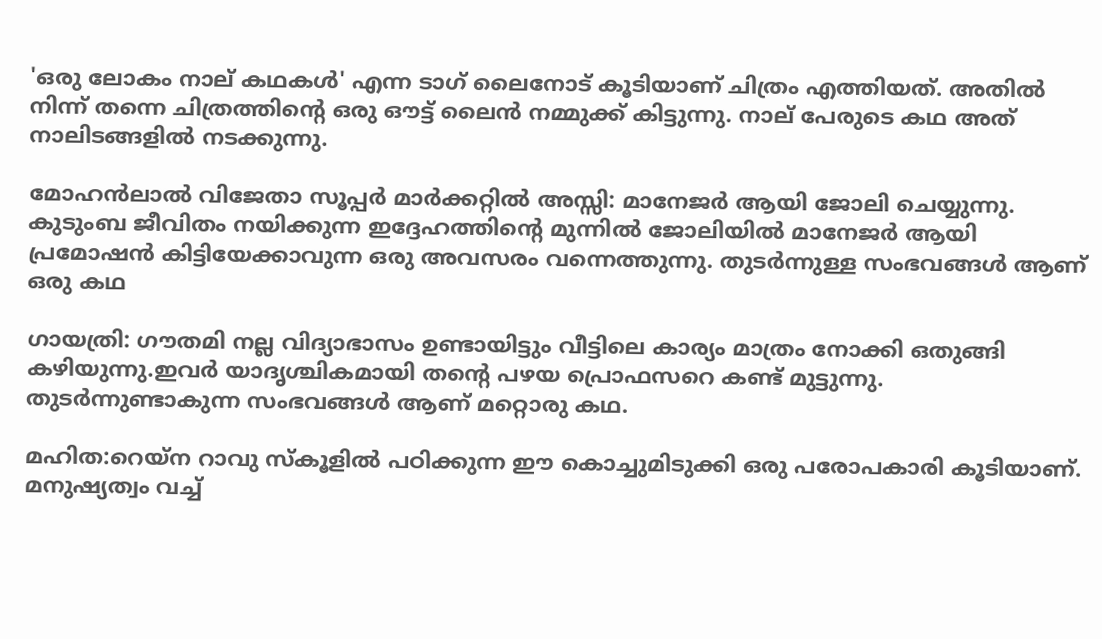'ഒരു ലോകം നാല് കഥകള്‍' എന്ന ടാഗ് ലൈനോട് കൂടിയാണ് ചിത്രം എത്തിയത്. അതില്‍ നിന്ന് തന്നെ ചിത്രത്തിന്റെ ഒരു ഔട്ട് ലൈന്‍ നമ്മുക്ക് കിട്ടുന്നു. നാല് പേരുടെ കഥ അത് നാലിടങ്ങളില്‍ നടക്കുന്നു.

മോഹന്‍ലാല്‍ വിജേതാ സൂപ്പര്‍ മാര്‍ക്കറ്റില്‍ അസ്സി: മാനേജര്‍ ആയി ജോലി ചെയ്യുന്നു. കുടുംബ ജീവിതം നയിക്കുന്ന ഇദ്ദേഹത്തിന്റെ മുന്നില്‍ ജോലിയില്‍ മാനേജര്‍ ആയി പ്രമോഷന്‍ കിട്ടിയേക്കാവുന്ന ഒരു അവസരം വന്നെത്തുന്നു. തുടര്‍ന്നുള്ള സംഭവങ്ങള്‍ ആണ് ഒരു കഥ

ഗായത്രി: ഗൗതമി നല്ല വിദ്യാഭാസം ഉണ്ടായിട്ടും വീട്ടിലെ കാര്യം മാത്രം നോക്കി ഒതുങ്ങി കഴിയുന്നു.ഇവര്‍ യാദൃശ്ചികമായി തന്റെ പഴയ പ്രൊഫസറെ കണ്ട് മുട്ടുന്നു. തുടര്‍ന്നുണ്ടാകുന്ന സംഭവങ്ങള്‍ ആണ് മറ്റൊരു കഥ.

മഹിത:റെയ്‌ന റാവു സ്‌കൂളില്‍ പഠിക്കുന്ന ഈ കൊച്ചുമിടുക്കി ഒരു പരോപകാരി കൂടിയാണ്. മനുഷ്യത്വം വച്ച്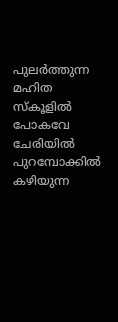പുലര്‍ത്തുന്ന മഹിത സ്‌കൂളില്‍ പോകവേ ചേരിയില്‍ പുറമ്പോക്കില്‍ കഴിയുന്ന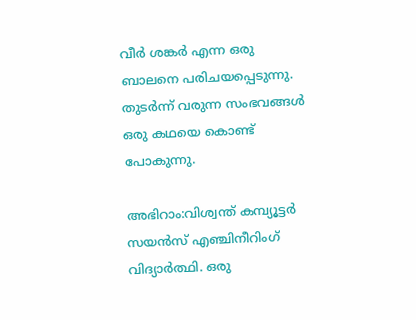വീര്‍ ശങ്കര്‍ എന്ന ഒരു ബാലനെ പരിചയപ്പെടുന്നു. തുടര്‍ന്ന് വരുന്ന സംഭവങ്ങള്‍ ഒരു കഥയെ കൊണ്ട് പോകുന്നു.

അഭിറാം:വിശ്വന്ത് കമ്പ്യൂട്ടര്‍ സയന്‍സ് എഞ്ചിനീറിംഗ് വിദ്യാര്‍ത്ഥി. ഒരു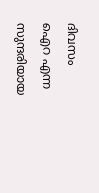ദിവസം ഐറ എന്ന സുന്ദരിയായ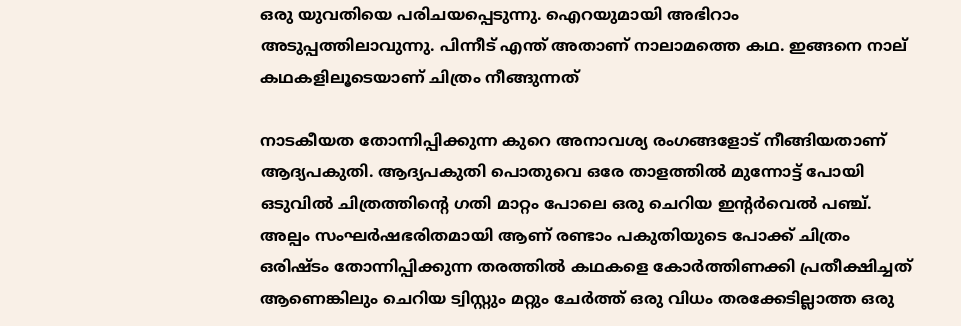ഒരു യുവതിയെ പരിചയപ്പെടുന്നു. ഐറയുമായി അഭിറാം അടുപ്പത്തിലാവുന്നു. പിന്നീട് എന്ത് അതാണ് നാലാമത്തെ കഥ. ഇങ്ങനെ നാല് കഥകളിലൂടെയാണ് ചിത്രം നീങ്ങുന്നത്

നാടകീയത തോന്നിപ്പിക്കുന്ന കുറെ അനാവശ്യ രംഗങ്ങളോട് നീങ്ങിയതാണ് ആദ്യപകുതി. ആദ്യപകുതി പൊതുവെ ഒരേ താളത്തില്‍ മുന്നോട്ട് പോയി ഒടുവില്‍ ചിത്രത്തിന്റെ ഗതി മാറ്റം പോലെ ഒരു ചെറിയ ഇന്റര്‍വെല്‍ പഞ്ച്. അല്പം സംഘര്‍ഷഭരിതമായി ആണ് രണ്ടാം പകുതിയുടെ പോക്ക് ചിത്രം ഒരിഷ്ടം തോന്നിപ്പിക്കുന്ന തരത്തില്‍ കഥകളെ കോര്‍ത്തിണക്കി പ്രതീക്ഷിച്ചത് ആണെങ്കിലും ചെറിയ ട്വിസ്റ്റും മറ്റും ചേര്‍ത്ത് ഒരു വിധം തരക്കേടില്ലാത്ത ഒരു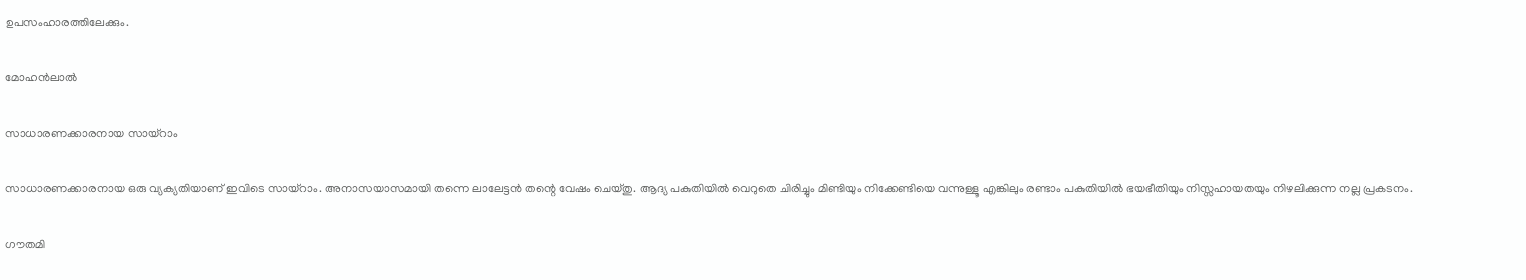ഉപസംഹാരത്തിലേക്കും.

മോഹന്‍ലാല്‍

സാധാരണക്കാരനായ സായ്റാം

സാധാരണക്കാരനായ ഒരു വ്യക്യതിയാണ് ഇവിടെ സായ്‌റാം. അനാസയാസമായി തന്നെ ലാലേട്ടന്‍ തന്റെ വേഷം ചെയ്തു. ആദ്യ പകുതിയില്‍ വെറുതെ ചിരിച്ചും മിണ്ടിയും നിക്കേണ്ടിയെ വന്നുള്ളൂ എങ്കിലും രണ്ടാം പകുതിയില്‍ ഭയഭീതിയും നിസ്സഹായതയും നിഴലിക്കുന്ന നല്ല പ്രകടനം.

ഗൗതമി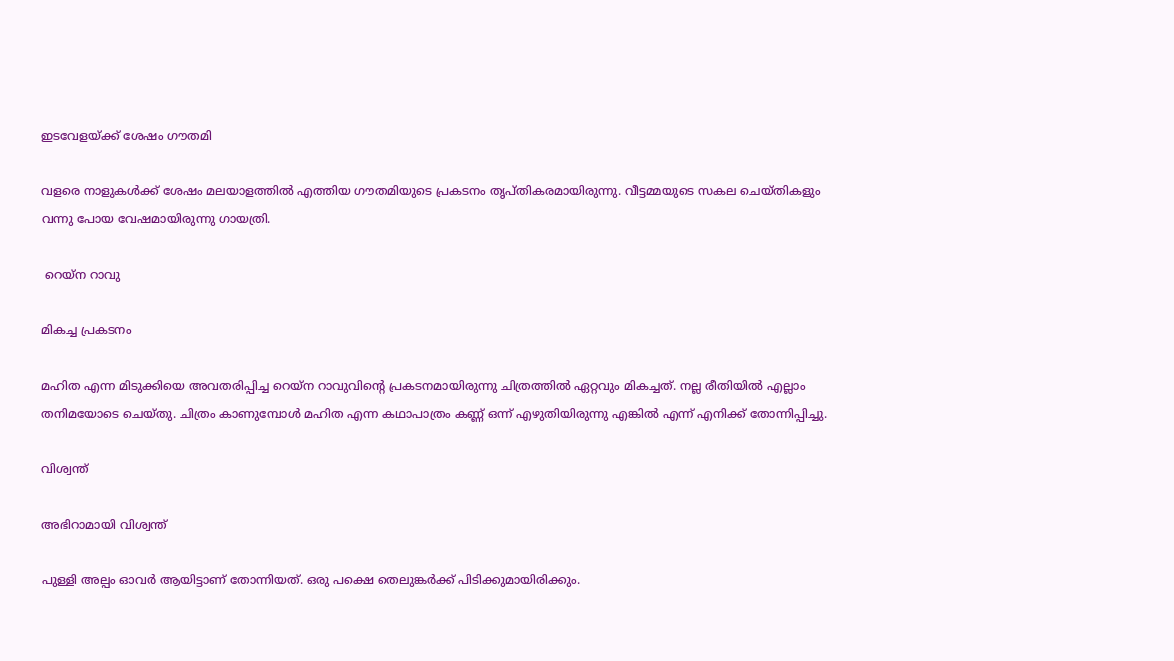ഇടവേളയ്ക്ക് ശേഷം ഗൗതമി

വളരെ നാളുകൾക്ക് ശേഷം മലയാളത്തില്‍ എത്തിയ ഗൗതമിയുടെ പ്രകടനം തൃപ്തികരമായിരുന്നു. വീട്ടമ്മയുടെ സകല ചെയ്തികളും വന്നു പോയ വേഷമായിരുന്നു ഗായത്രി.

 റെയ്ന റാവു

മികച്ച പ്രകടനം

മഹിത എന്ന മിടുക്കിയെ അവതരിപ്പിച്ച റെയ്‌ന റാവുവിന്റെ പ്രകടനമായിരുന്നു ചിത്രത്തില്‍ ഏറ്റവും മികച്ചത്. നല്ല രീതിയില്‍ എല്ലാം തനിമയോടെ ചെയ്തു. ചിത്രം കാണുമ്പോള്‍ മഹിത എന്ന കഥാപാത്രം കണ്ണ് ഒന്ന് എഴുതിയിരുന്നു എങ്കില്‍ എന്ന് എനിക്ക് തോന്നിപ്പിച്ചു.

വിശ്വന്ത്

അഭിറാമായി വിശ്വന്ത്

പുള്ളി അല്പം ഓവര്‍ ആയിട്ടാണ് തോന്നിയത്. ഒരു പക്ഷെ തെലുങ്കര്‍ക്ക് പിടിക്കുമായിരിക്കും.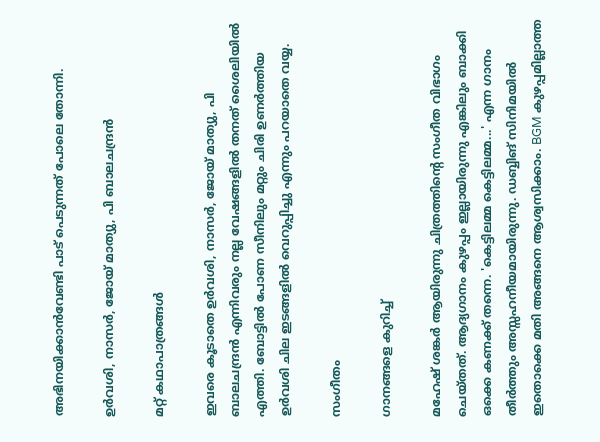അഭിനയിക്കാന്‍വേണ്ടി പാട് പെടുന്നത് പോലെ തോന്നി.

ഉര്‍വശി, നാസര്‍, ജോയ് മാത്യു, പി ബാലചന്ദ്രന്‍

മറ്റ് കഥാപാത്രങ്ങള്‍

ഇവരെ കൂടാതെ ഉര്‍വശി, നാസര്‍, ജോയ് മാത്യു, പി ബാലചന്ദ്രന്‍ എന്നിവരും നല്ല വേഷങ്ങളില്‍ തനത് ശൈലിയില്‍ എത്തി. ബോട്ടില്‍ പോണ സീനിലും മറ്റും ചിരി ഉണര്‍ത്തിയ ഉര്‍വശി ചില ഇടങ്ങളില്‍ വെറുപ്പിച്ചു എന്നും പറയാതെ വയ്യ.

സംഗീതം

ഗാനങ്ങളെ കുറിച്ച്

മഹേഷ് ശങ്കര്‍ ആയിരുന്നു ചിത്രത്തിന്റെ സംഗീത വിഭാഗം ചെയ്തത്. ആദ്യഗാനം കുഴപ്പം ഇല്ലായിരുന്നു എങ്കിലും ബാക്കി ഒക്കെ കണക്ക് തന്നെ. 'കെട്ടിലമ്മ കെട്ടിലമ്മ...' എന്ന ഗാനം തീര്‍ത്തും അസ്സഹനീയമായിരുന്നു. ഡബ്ബിങ് സിനിമയില്‍ ഇതൊക്കെ മതി അങ്ങനെ ആശ്വസിക്കാം. BGM കുഴപ്പമില്ലാത്ത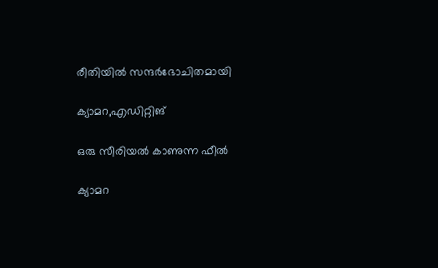രീതിയില്‍ സന്ദര്‍ഭോചിതമായി

ക്യാമറ,എഡിറ്റിങ്

ഒരു സീരിയല്‍ കാണുന്ന ഫീല്‍

ക്യാമറ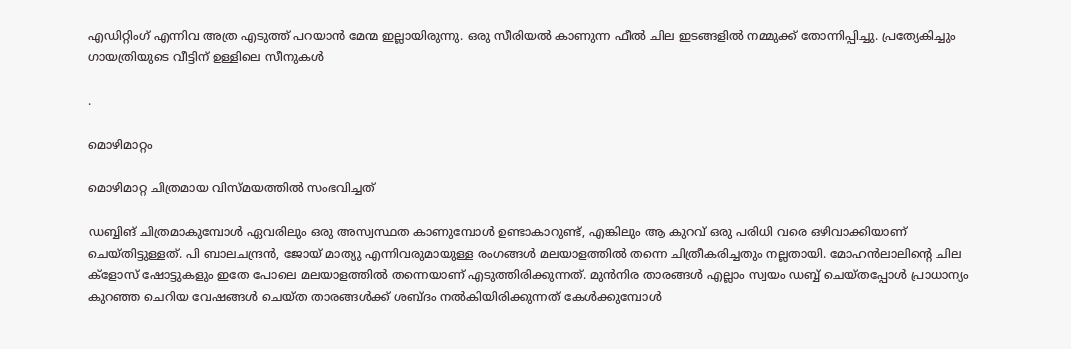എഡിറ്റിംഗ് എന്നിവ അത്ര എടുത്ത് പറയാന്‍ മേന്മ ഇല്ലായിരുന്നു. ഒരു സീരിയല്‍ കാണുന്ന ഫീല്‍ ചില ഇടങ്ങളില്‍ നമ്മുക്ക് തോന്നിപ്പിച്ചു. പ്രത്യേകിച്ചും ഗായത്രിയുടെ വീട്ടിന് ഉള്ളിലെ സീനുകള്‍

.

മൊഴിമാറ്റം

മൊഴിമാറ്റ ചിത്രമായ വിസ്മയത്തില്‍ സംഭവിച്ചത്

ഡബ്ബിങ് ചിത്രമാകുമ്പോള്‍ ഏവരിലും ഒരു അസ്വസ്ഥത കാണുമ്പോള്‍ ഉണ്ടാകാറുണ്ട്, എങ്കിലും ആ കുറവ് ഒരു പരിധി വരെ ഒഴിവാക്കിയാണ് ചെയ്തിട്ടുള്ളത്. പി ബാലചന്ദ്രന്‍, ജോയ് മാത്യു എന്നിവരുമായുള്ള രംഗങ്ങള്‍ മലയാളത്തില്‍ തന്നെ ചിത്രീകരിച്ചതും നല്ലതായി. മോഹന്‍ലാലിന്റെ ചില ക്‌ളോസ് ഷോട്ടുകളും ഇതേ പോലെ മലയാളത്തില്‍ തന്നെയാണ് എടുത്തിരിക്കുന്നത്. മുന്‍നിര താരങ്ങള്‍ എല്ലാം സ്വയം ഡബ്ബ് ചെയ്തപ്പോള്‍ പ്രാധാന്യം കുറഞ്ഞ ചെറിയ വേഷങ്ങള്‍ ചെയ്ത താരങ്ങള്‍ക്ക് ശബ്ദം നല്‍കിയിരിക്കുന്നത് കേള്‍ക്കുമ്പോള്‍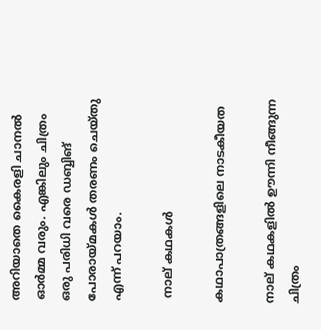അറിയാതെ കൈരളി ചാനല്‍ ഓര്‍മ്മ വരും. എങ്കിലും ചിത്രം ഒരു പരിധി വരെ ഡബ്ബിങ് പോരായ്മകള്‍ തരണം ചെയ്തു എന്ന് പറയാം.

 നാല് കഥകള്‍

കഥാപാത്രങ്ങളിലെ നാടകീയത

നാല് കഥകളില്‍ ഊന്നി നീങ്ങുന്ന ചിത്രം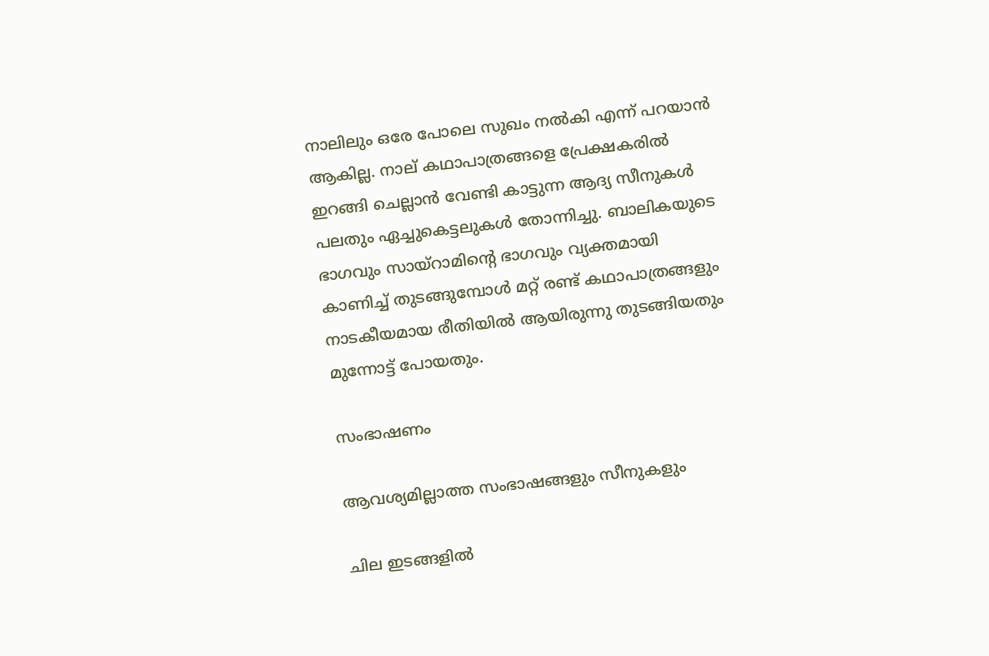നാലിലും ഒരേ പോലെ സുഖം നല്‍കി എന്ന് പറയാന്‍ ആകില്ല. നാല് കഥാപാത്രങ്ങളെ പ്രേക്ഷകരില്‍ ഇറങ്ങി ചെല്ലാന്‍ വേണ്ടി കാട്ടുന്ന ആദ്യ സീനുകള്‍ പലതും ഏച്ചുകെട്ടലുകള്‍ തോന്നിച്ചു. ബാലികയുടെ ഭാഗവും സായ്‌റാമിന്റെ ഭാഗവും വ്യക്തമായി കാണിച്ച് തുടങ്ങുമ്പോള്‍ മറ്റ് രണ്ട് കഥാപാത്രങ്ങളും നാടകീയമായ രീതിയില്‍ ആയിരുന്നു തുടങ്ങിയതും മുന്നോട്ട് പോയതും.

സംഭാഷണം

ആവശ്യമില്ലാത്ത സംഭാഷങ്ങളും സീനുകളും

ചില ഇടങ്ങളില്‍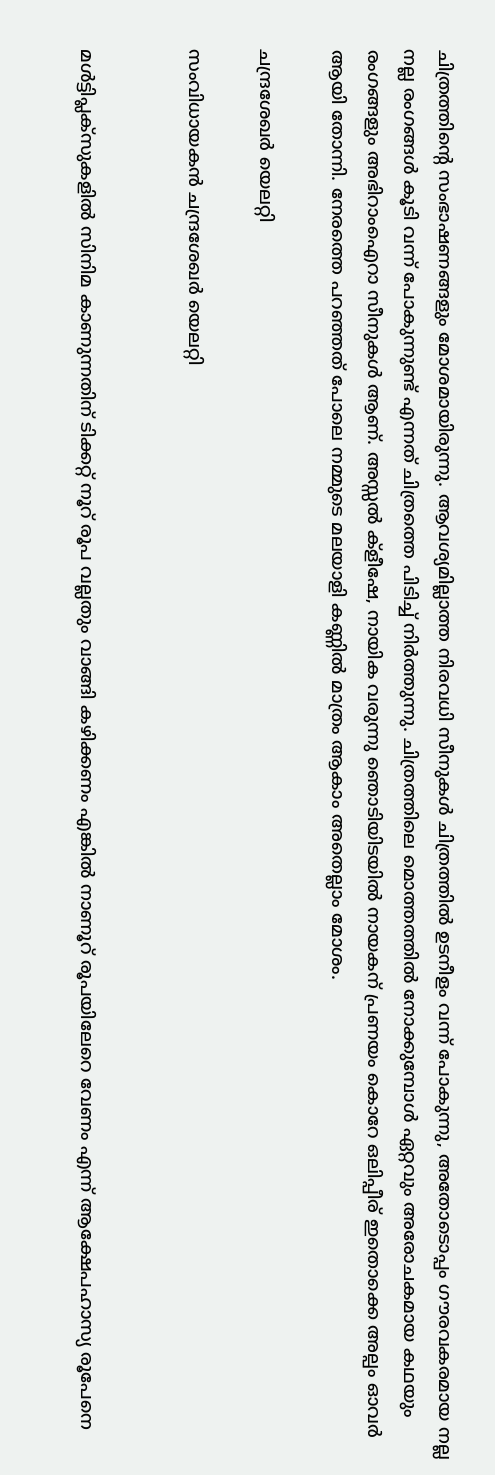ചിത്രത്തിന്റെ സംഭാഷണങ്ങളും മോശമായിരുന്നു. ആവശ്യമില്ലാത്ത നിരവധി സീനുകള്‍ ചിത്രത്തില്‍ ഉടനീളം വന്ന് പോകുന്നു, അതോടൊപ്പം ഗൗരവകരമായ നല്ല നല്ല രംഗങ്ങള്‍ കൂടി വന്ന് പോകുന്നുണ്ട് എന്നത് ചിത്രത്തെ പിടിച്ച് നിര്‍ത്തുന്നു. ചിത്രത്തിലെ മൊത്തത്തില്‍ നോക്കുമ്പോള്‍ ഏറ്റവും അരോചകമായ കഥയും രംഗങ്ങളും അഭിറാംഐറാ സീനുകള്‍ ആണ്. അസ്സല്‍ ക്‌ളീഷേ, നായിക വരുന്നു ഞൊടിയിടയില്‍ നായകന് പ്രണയം കൊറേ ഒലിപ്പീര് ഇതൊക്കെ അല്പം ഓവര്‍ ആയി തോന്നി. നേരത്തെ പറഞ്ഞത് പോലെ നമ്മുടെ മലയാളി കണ്ണില്‍ മാത്രം ആകാം അതെല്ലാം മോശം.

ചന്ദ്രശേഖര്‍ യെലറ്റി

സംവിധായകന്‍ ചന്ദ്രശേഖര്‍ യെലറ്റി


മള്‍ട്ടിപ്ലക്‌സുകളില്‍ സിനിമ കാണുന്നതിന് ടിക്കറ്റ് നൂറ് രൂപ വല്ലതും വാങ്ങി കഴിക്കണം എങ്കില്‍ നാണൂറ് രൂപയിലേറെ വേണം എന്ന് ആക്ഷേപഹാസ്യ രൂപേനെ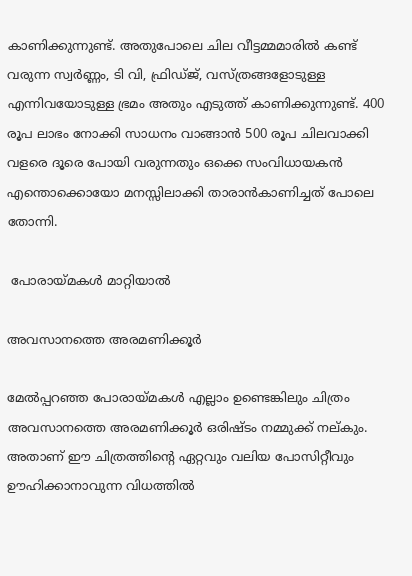കാണിക്കുന്നുണ്ട്. അതുപോലെ ചില വീട്ടമ്മമാരില്‍ കണ്ട് വരുന്ന സ്വര്‍ണ്ണം, ടി വി, ഫ്രിഡ്ജ്, വസ്ത്രങ്ങളോടുള്ള എന്നിവയോടുള്ള ഭ്രമം അതും എടുത്ത് കാണിക്കുന്നുണ്ട്. 400 രൂപ ലാഭം നോക്കി സാധനം വാങ്ങാന്‍ 500 രൂപ ചിലവാക്കി വളരെ ദൂരെ പോയി വരുന്നതും ഒക്കെ സംവിധായകന്‍ എന്തൊക്കൊയോ മനസ്സിലാക്കി താരാന്‍കാണിച്ചത് പോലെ തോന്നി.

 പോരായ്മകള്‍ മാറ്റിയാല്‍

അവസാനത്തെ അരമണിക്കൂര്‍

മേൽപ്പറഞ്ഞ പോരായ്മകള്‍ എല്ലാം ഉണ്ടെങ്കിലും ചിത്രം അവസാനത്തെ അരമണിക്കൂർ ഒരിഷ്ടം നമ്മുക്ക് നല്കും. അതാണ് ഈ ചിത്രത്തിന്റെ ഏറ്റവും വലിയ പോസിറ്റീവും ഊഹിക്കാനാവുന്ന വിധത്തിൽ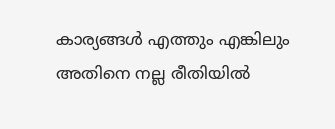കാര്യങ്ങൾ എത്തും എങ്കിലും അതിനെ നല്ല രീതിയിൽ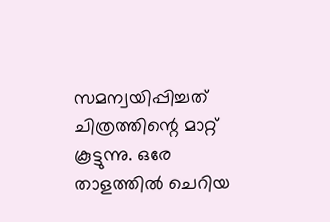സമന്വയിപ്പിച്ചത് ചിത്രത്തിന്റെ മാറ്റ് കൂട്ടുന്നു. ഒരേ താളത്തിൽ ചെറിയ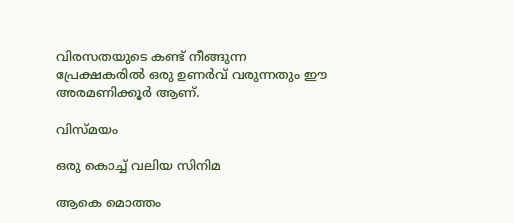വിരസതയുടെ കണ്ട് നീങ്ങുന്ന പ്രേക്ഷകരിൽ ഒരു ഉണർവ് വരുന്നതും ഈ അരമണിക്കൂർ ആണ്.

വിസ്മയം

ഒരു കൊച്ച് വലിയ സിനിമ

ആകെ മൊത്തം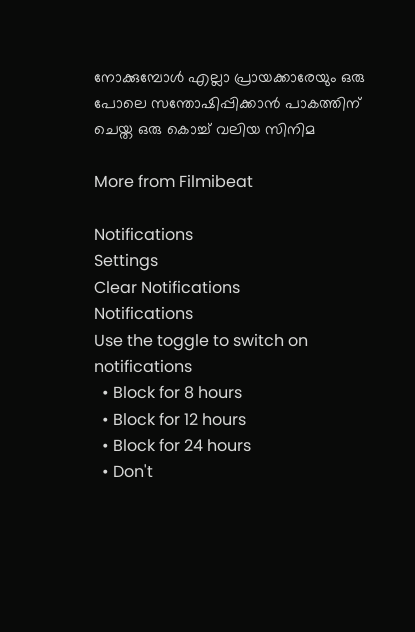നോക്കുമ്പോൾ എല്ലാ പ്രായക്കാരേയും ഒരു പോലെ സന്തോഷിപ്പിക്കാന്‍ പാകത്തിന് ചെയ്ത ഒരു കൊച്ച് വലിയ സിനിമ

More from Filmibeat

Notifications
Settings
Clear Notifications
Notifications
Use the toggle to switch on notifications
  • Block for 8 hours
  • Block for 12 hours
  • Block for 24 hours
  • Don't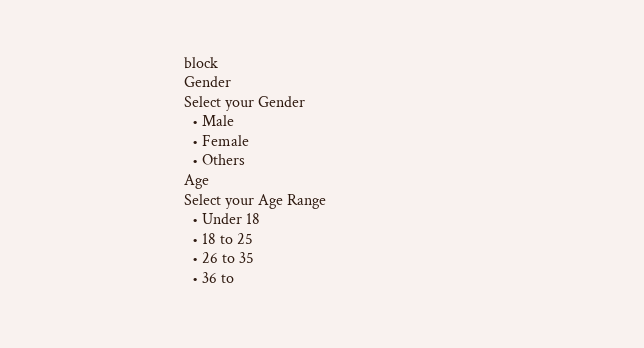block
Gender
Select your Gender
  • Male
  • Female
  • Others
Age
Select your Age Range
  • Under 18
  • 18 to 25
  • 26 to 35
  • 36 to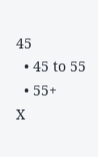45
  • 45 to 55
  • 55+
X